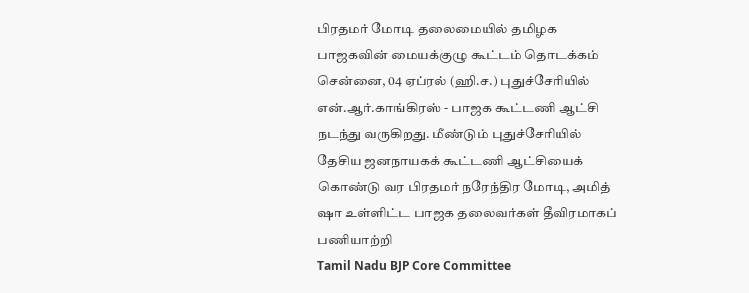பிரதமர் மோடி தலைமையில் தமிழக பாஜகவின் மையக்குழு கூட்டம் தொடக்கம்
சென்னை, 04 ஏப்ரல் (ஹி.ச.) புதுச்சேரியில் என்.ஆர்.காங்கிரஸ் - பாஜக கூட்டணி ஆட்சி நடந்து வருகிறது. மீண்டும் புதுச்சேரியில் தேசிய ஜனநாயகக் கூட்டணி ஆட்சியைக் கொண்டு வர பிரதமர் நரேந்திர மோடி, அமித் ஷா உள்ளிட்ட பாஜக தலைவர்கள் தீவிரமாகப் பணியாற்றி
Tamil Nadu BJP Core Committee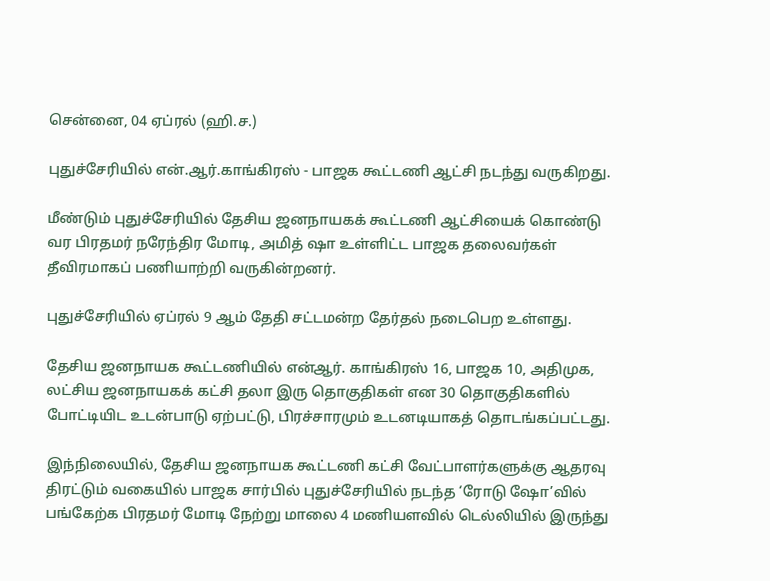சென்னை, 04 ஏப்ரல் (ஹி.ச.)

புதுச்சேரியில் என்.ஆர்.காங்கிரஸ் - பாஜக கூட்டணி ஆட்சி நடந்து வருகிறது.

மீண்டும் புதுச்சேரியில் தேசிய ஜனநாயகக் கூட்டணி ஆட்சியைக் கொண்டு வர பிரதமர் நரேந்திர மோடி, அமித் ஷா உள்ளிட்ட பாஜக தலைவர்கள் தீவிரமாகப் பணியாற்றி வருகின்றனர்.

புதுச்சேரியில் ஏப்ரல் 9 ஆம் தேதி சட்டமன்ற தேர்தல் நடைபெற உள்ளது.

தேசிய ஜனநாயக கூட்டணியில் என்ஆர். காங்கிரஸ் 16, பாஜக 10, அதிமுக, லட்சிய ஜனநாயகக் கட்சி தலா இரு தொகுதிகள் என 30 தொகுதிகளில் போட்டியிட உடன்பாடு ஏற்பட்டு, பிரச்சாரமும் உடனடியாகத் தொடங்கப்பட்டது.

இந்நிலையில், தேசிய ஜனநாயக கூட்டணி கட்சி வேட்பாளர்களுக்கு ஆதரவு திரட்டும் வகையில் பாஜக சார்பில் புதுச்சேரியில் நடந்த ‘ரோடு ஷோ’வில் பங்கேற்க பிரதமர் மோடி நேற்று மாலை 4 மணியளவில் டெல்லியில் இருந்து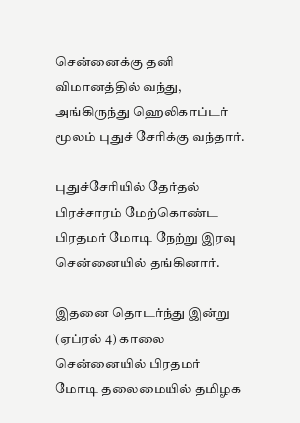சென்னைக்கு தனி விமானத்தில் வந்து, அங்கிருந்து ஹெலிகாப்டர் மூலம் புதுச் சேரிக்கு வந்தார்.

புதுச்சேரியில் தேர்தல் பிரச்சாரம் மேற்கொண்ட பிரதமர் மோடி நேற்று இரவு சென்னையில் தங்கினார்.

இதனை தொடர்ந்து இன்று (ஏப்ரல் 4) காலை சென்னையில் பிரதமர் மோடி தலைமையில் தமிழக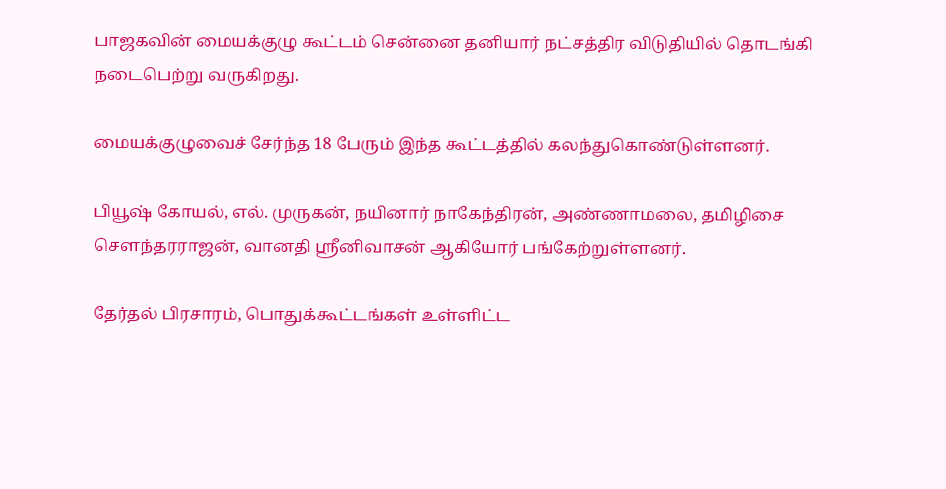பாஜகவின் மையக்குழு கூட்டம் சென்னை தனியார் நட்சத்திர விடுதியில் தொடங்கி நடைபெற்று வருகிறது.

மையக்குழுவைச் சேர்ந்த 18 பேரும் இந்த கூட்டத்தில் கலந்துகொண்டுள்ளனர்.

பியூஷ் கோயல், எல். முருகன், நயினார் நாகேந்திரன், அண்ணாமலை, தமிழிசை சௌந்தரராஜன், வானதி ஸ்ரீனிவாசன் ஆகியோர் பங்கேற்றுள்ளனர்.

தேர்தல் பிரசாரம், பொதுக்கூட்டங்கள் உள்ளிட்ட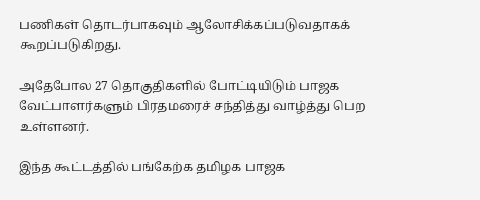பணிகள் தொடர்பாகவும் ஆலோசிக்கப்படுவதாகக் கூறப்படுகிறது.

அதேபோல 27 தொகுதிகளில் போட்டியிடும் பாஜக வேட்பாளர்களும் பிரதமரைச் சந்தித்து வாழ்த்து பெற உள்ளனர்.

இந்த கூட்டத்தில் பங்கேற்க தமிழக பாஜக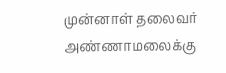முன்னாள் தலைவர் அண்ணாமலைக்கு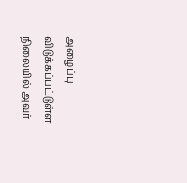அழைப்பு விடுக்கப்பட்டுள்ள நிலையில் அவர்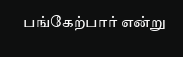பங்கேற்பார் என்று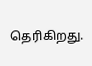தெரிகிறது.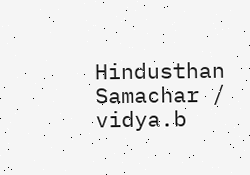Hindusthan Samachar / vidya.b